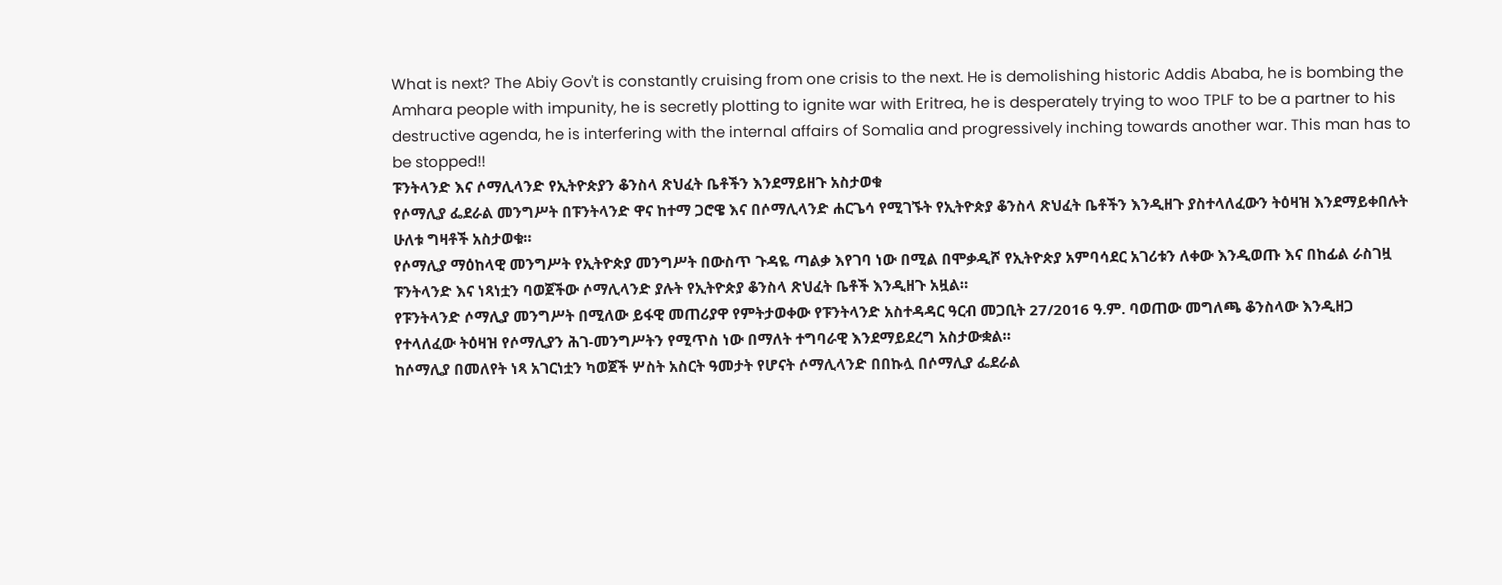What is next? The Abiy Gov't is constantly cruising from one crisis to the next. He is demolishing historic Addis Ababa, he is bombing the Amhara people with impunity, he is secretly plotting to ignite war with Eritrea, he is desperately trying to woo TPLF to be a partner to his destructive agenda, he is interfering with the internal affairs of Somalia and progressively inching towards another war. This man has to be stopped!!
ፑንትላንድ እና ሶማሊላንድ የኢትዮጵያን ቆንስላ ጽህፈት ቤቶችን እንደማይዘጉ አስታወቁ
የሶማሊያ ፌደራል መንግሥት በፑንትላንድ ዋና ከተማ ጋሮዌ እና በሶማሊላንድ ሐርጌሳ የሚገኙት የኢትዮጵያ ቆንስላ ጽህፈት ቤቶችን እንዲዘጉ ያስተላለፈውን ትዕዛዝ እንደማይቀበሉት ሁለቱ ግዛቶች አስታወቁ።
የሶማሊያ ማዕከላዊ መንግሥት የኢትዮጵያ መንግሥት በውስጥ ጉዳዬ ጣልቃ እየገባ ነው በሚል በሞቃዲሾ የኢትዮጵያ አምባሳደር አገሪቱን ለቀው እንዲወጡ እና በከፊል ራስገዟ ፑንትላንድ እና ነጻነቷን ባወጀችው ሶማሊላንድ ያሉት የኢትዮጵያ ቆንስላ ጽህፈት ቤቶች እንዲዘጉ አዟል።
የፑንትላንድ ሶማሊያ መንግሥት በሚለው ይፋዊ መጠሪያዋ የምትታወቀው የፑንትላንድ አስተዳዳር ዓርብ መጋቢት 27/2016 ዓ.ም. ባወጠው መግለጫ ቆንስላው እንዲዘጋ የተላለፈው ትዕዛዝ የሶማሊያን ሕገ-መንግሥትን የሚጥስ ነው በማለት ተግባራዊ እንደማይደረግ አስታውቋል።
ከሶማሊያ በመለየት ነጻ አገርነቷን ካወጀች ሦስት አስርት ዓመታት የሆናት ሶማሊላንድ በበኩሏ በሶማሊያ ፌደራል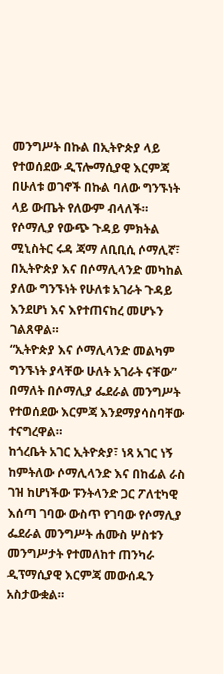መንግሥት በኩል በኢትዮጵያ ላይ የተወሰደው ዲፕሎማሲያዊ እርምጃ በሁለቱ ወገኖች በኩል ባለው ግንኙነት ላይ ውጤት የለውም ብላለች።
የሶማሊያ የውጭ ጉዳይ ምክትል ሚኒስትር ሩዳ ጃማ ለቢቢሲ ሶማሊኛ፣ በኢትዮጵያ እና በሶማሊላንድ መካከል ያለው ግንኙነት የሁለቱ አገራት ጉዳይ እንደሆነ እና እየተጠናከረ መሆኑን ገልጸዋል።
“ኢትዮጵያ እና ሶማሊላንድ መልካም ግንኙነት ያላቸው ሁለት አገራት ናቸው” በማለት በሶማሊያ ፌደራል መንግሥት የተወሰደው እርምጃ እንደማያሳስባቸው ተናግረዋል።
ከጎረቤት አገር ኢትዮጵያ፣ ነጻ አገር ነኝ ከምትለው ሶማሊላንድ እና በከፊል ራስ ገዝ ከሆነችው ፑንትላንድ ጋር ፖለቲካዊ እሰጣ ገባው ውስጥ የገባው የሶማሊያ ፌደራል መንግሥት ሐሙስ ሦስቱን መንግሥታት የተመለከተ ጠንካራ ዲፕማሲያዊ እርምጃ መውሰዱን አስታውቋል።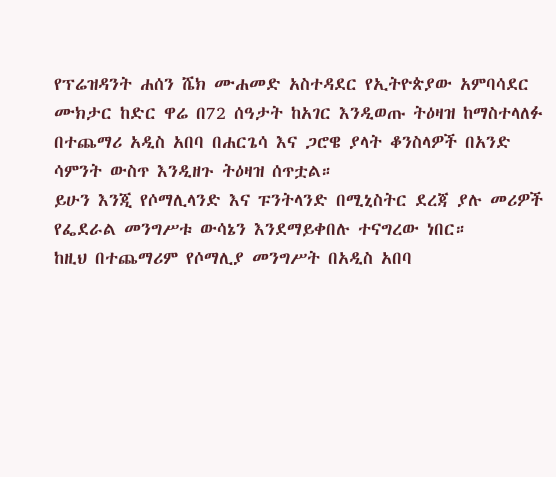የፕሬዝዳንት ሐሰን ሼክ ሙሐመድ አስተዳደር የኢትዮጵያው አምባሳደር ሙክታር ከድር ዋሬ በ72 ሰዓታት ከአገር እንዲወጡ ትዕዛዝ ከማስተላለፉ በተጨማሪ አዲስ አበባ በሐርጌሳ እና ጋሮዌ ያላት ቆንስላዎች በአንድ ሳምንት ውስጥ እንዲዘጉ ትዕዛዝ ሰጥቷል።
ይሁን እንጂ የሶማሊላንድ እና ፑንትላንድ በሚኒስትር ደረጃ ያሉ መሪዎች የፌደራል መንግሥቱ ውሳኔን እንደማይቀበሉ ተናግረው ነበር።
ከዚህ በተጨማሪም የሶማሊያ መንግሥት በአዲስ አበባ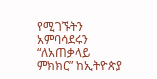የሚገኙትን አምባሳደሩን “ለአጠቃላይ ምክክር” ከኢትዮጵያ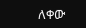ለቀው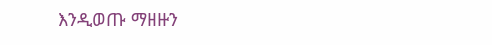እንዲወጡ ማዘዙን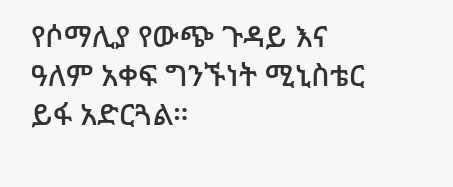የሶማሊያ የውጭ ጉዳይ እና ዓለም አቀፍ ግንኙነት ሚኒስቴር ይፋ አድርጓል።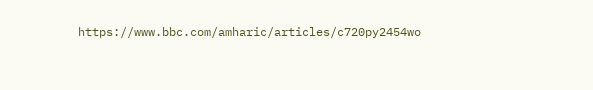https://www.bbc.com/amharic/articles/c720py2454wo